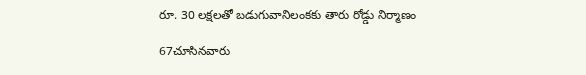రూ. 30 లక్షలతో బడుగువానిలంకకు తారు రోడ్డు నిర్మాణం

67చూసినవారు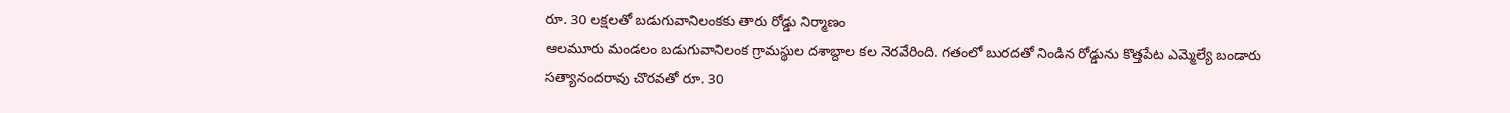రూ. 30 లక్షలతో బడుగువానిలంకకు తారు రోడ్డు నిర్మాణం
ఆలమూరు మండలం బడుగువానిలంక గ్రామస్థుల దశాబ్దాల కల నెరవేరింది. గతంలో బురదతో నిండిన రోడ్డును కొత్తపేట ఎమ్మెల్యే బండారు సత్యానందరావు చొరవతో రూ. 30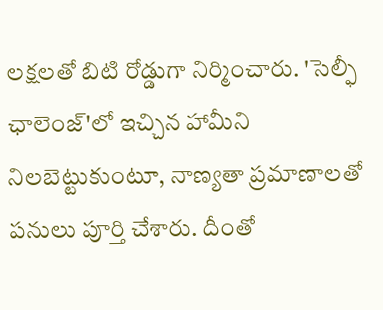లక్షలతో బిటి రోడ్డుగా నిర్మించారు. 'సెల్ఫీ ఛాలెంజ్'లో ఇచ్చిన హామీని నిలబెట్టుకుంటూ, నాణ్యతా ప్రమాణాలతో పనులు పూర్తి చేశారు. దీంతో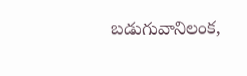బడుగువానిలంక,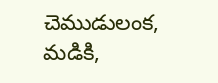చెముడులంక, మడికి,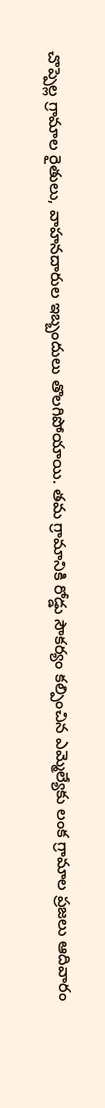చొప్పెల్ల గ్రామాల రైతులు, వాహనదారుల ఇబ్బందులు తొలగిపోయాయి. తమ గ్రామానికి రోడ్డు సౌకర్యం కల్పించిన ఎమ్మెల్యేకు లంక గ్రామాల ప్రజలు ఆదివారం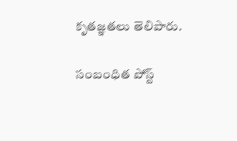కృతజ్ఞతలు తెలిపారు.

సంబంధిత పోస్ట్